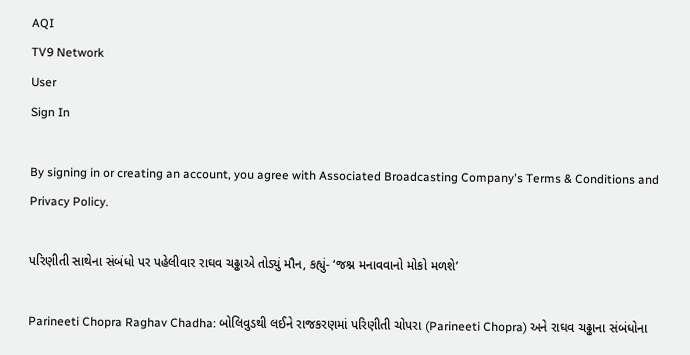AQI
TV9 Network
User
Sign In

By signing in or creating an account, you agree with Associated Broadcasting Company's Terms & Conditions and Privacy Policy.

પરિણીતી સાથેના સંબંધો પર પહેલીવાર રાઘવ ચઢ્ઢાએ તોડ્યું મૌન, કહ્યું- ‘જશ્ન મનાવવાનો મોકો મળશે’

Parineeti Chopra Raghav Chadha: બોલિવુડથી લઈને રાજકરણમાં પરિણીતી ચોપરા (Parineeti Chopra) અને રાઘવ ચઢ્ઢાના સંબંધોના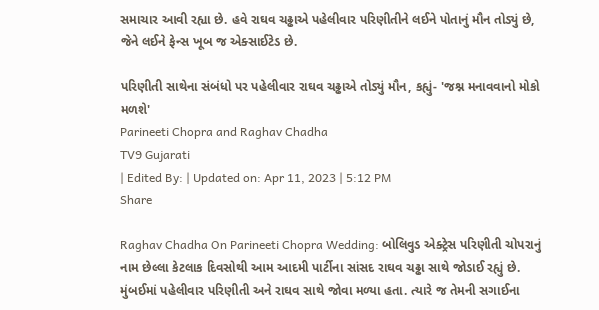સમાચાર આવી રહ્યા છે. હવે રાઘવ ચઢ્ઢાએ પહેલીવાર પરિણીતીને લઈને પોતાનું મૌન તોડ્યું છે, જેને લઈને ફેન્સ ખૂબ જ એક્સાઈટેડ છે.

પરિણીતી સાથેના સંબંધો પર પહેલીવાર રાઘવ ચઢ્ઢાએ તોડ્યું મૌન, કહ્યું- 'જશ્ન મનાવવાનો મોકો મળશે'
Parineeti Chopra and Raghav Chadha
TV9 Gujarati
| Edited By: | Updated on: Apr 11, 2023 | 5:12 PM
Share

Raghav Chadha On Parineeti Chopra Wedding: બોલિવુડ એક્ટ્રેસ પરિણીતી ચોપરાનું નામ છેલ્લા કેટલાક દિવસોથી આમ આદમી પાર્ટીના સાંસદ રાઘવ ચઢ્ઢા સાથે જોડાઈ રહ્યું છે. મુંબઈમાં પહેલીવાર પરિણીતી અને રાઘવ સાથે જોવા મળ્યા હતા. ત્યારે જ તેમની સગાઈના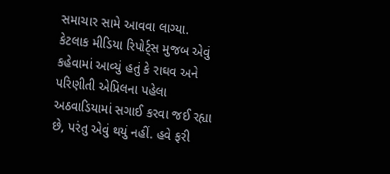સમાચાર સામે આવવા લાગ્યા. કેટલાક મીડિયા રિપોર્ટ્સ મુજબ એવું કહેવામાં આવ્યું હતું કે રાઘવ અને પરિણીતી એપ્રિલના પહેલા અઠવાડિયામાં સગાઈ કરવા જઈ રહ્યા છે, પરંતુ એવું થયું નહીં. હવે ફરી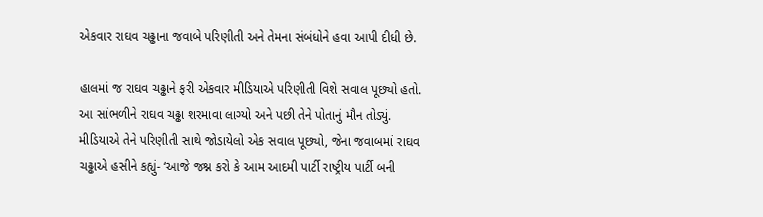એકવાર રાઘવ ચઢ્ઢાના જવાબે પરિણીતી અને તેમના સંબંધોને હવા આપી દીધી છે.

હાલમાં જ રાઘવ ચઢ્ઢાને ફરી એકવાર મીડિયાએ પરિણીતી વિશે સવાલ પૂછ્યો હતો. આ સાંભળીને રાઘવ ચઢ્ઢા શરમાવા લાગ્યો અને પછી તેને પોતાનું મૌન તોડ્યું. મીડિયાએ તેને પરિણીતી સાથે જોડાયેલો એક સવાલ પૂછ્યો, જેના જવાબમાં રાઘવ ચઢ્ઢાએ હસીને કહ્યું- ‘આજે જશ્ન કરો કે આમ આદમી પાર્ટી રાષ્ટ્રીય પાર્ટી બની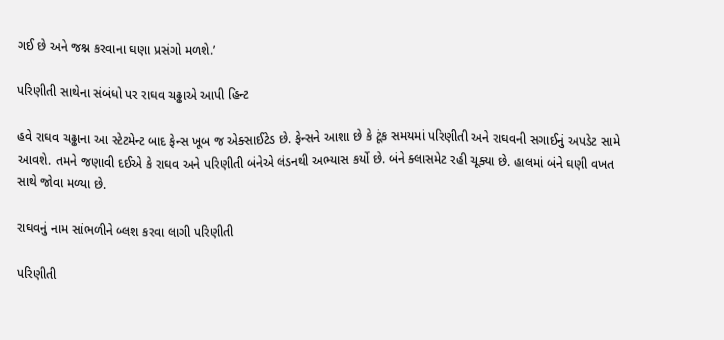ગઈ છે અને જશ્ન કરવાના ઘણા પ્રસંગો મળશે.’

પરિણીતી સાથેના સંબંધો પર રાઘવ ચઢ્ઢાએ આપી હિન્ટ

હવે રાઘવ ચઢ્ઢાના આ સ્ટેટમેન્ટ બાદ ફેન્સ ખૂબ જ એક્સાઈટેડ છે. ફેન્સને આશા છે કે ટૂંક સમયમાં પરિણીતી અને રાઘવની સગાઈનું અપડેટ સામે આવશે. તમને જણાવી દઈએ કે રાઘવ અને પરિણીતી બંનેએ લંડનથી અભ્યાસ કર્યો છે. બંને ક્લાસમેટ રહી ચૂક્યા છે. હાલમાં બંને ઘણી વખત સાથે જોવા મળ્યા છે.

રાઘવનું નામ સાંભળીને બ્લશ કરવા લાગી પરિણીતી

પરિણીતી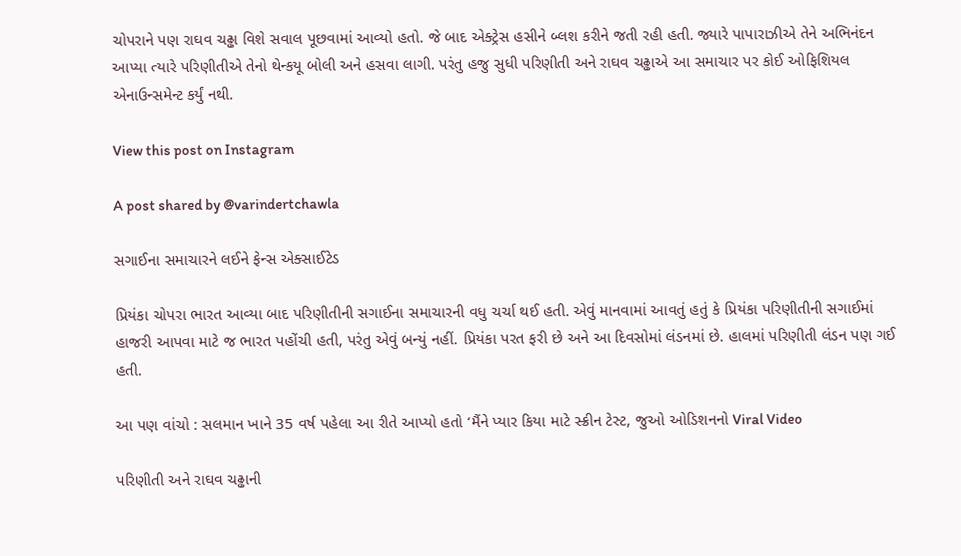ચોપરાને પણ રાઘવ ચઢ્ઢા વિશે સવાલ પૂછવામાં આવ્યો હતો. જે બાદ એક્ટ્રેસ હસીને બ્લશ કરીને જતી રહી હતી. જ્યારે પાપારાઝીએ તેને અભિનંદન આપ્યા ત્યારે પરિણીતીએ તેનો થેન્કયૂ બોલી અને હસવા લાગી. પરંતુ હજુ સુધી પરિણીતી અને રાઘવ ચઢ્ઢાએ આ સમાચાર પર કોઈ ઓફિશિયલ એનાઉન્સમેન્ટ કર્યું નથી.

View this post on Instagram

A post shared by @varindertchawla

સગાઈના સમાચારને લઈને ફેન્સ એક્સાઈટેડ

પ્રિયંકા ચોપરા ભારત આવ્યા બાદ પરિણીતીની સગાઈના સમાચારની વધુ ચર્ચા થઈ હતી. એવું માનવામાં આવતું હતું કે પ્રિયંકા પરિણીતીની સગાઈમાં હાજરી આપવા માટે જ ભારત પહોંચી હતી, પરંતુ એવું બન્યું નહીં. પ્રિયંકા પરત ફરી છે અને આ દિવસોમાં લંડનમાં છે. હાલમાં પરિણીતી લંડન પણ ગઈ હતી.

આ પણ વાંચો : સલમાન ખાને 35 વર્ષ પહેલા આ રીતે આપ્યો હતો ‘મૈંને પ્યાર કિયા માટે સ્ક્રીન ટેસ્ટ, જુઓ ઓડિશનનો Viral Video

પરિણીતી અને રાઘવ ચઢ્ઢાની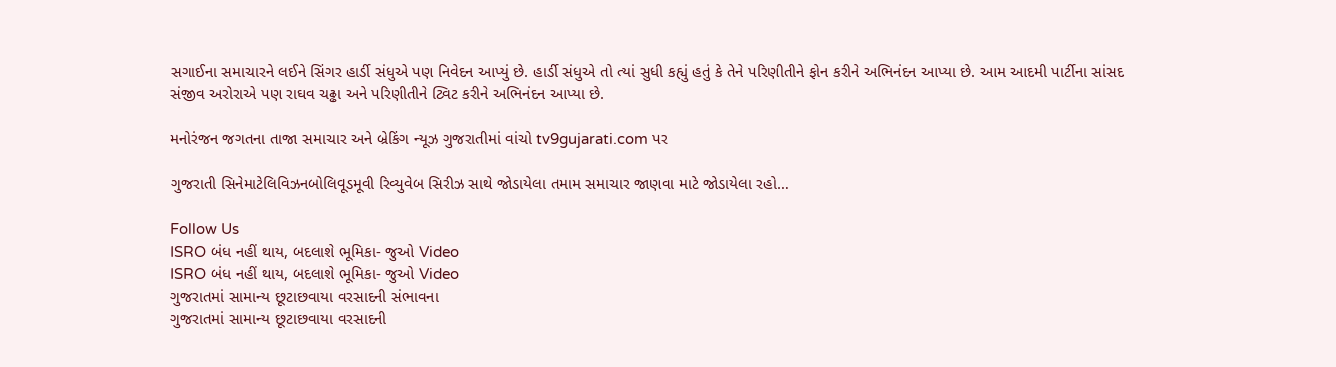સગાઈના સમાચારને લઈને સિંગર હાર્ડી સંધુએ પણ નિવેદન આપ્યું છે. હાર્ડી સંધુએ તો ત્યાં સુધી કહ્યું હતું કે તેને પરિણીતીને ફોન કરીને અભિનંદન આપ્યા છે. આમ આદમી પાર્ટીના સાંસદ સંજીવ અરોરાએ પણ રાઘવ ચઢ્ઢા અને પરિણીતીને ટ્વિટ કરીને અભિનંદન આપ્યા છે.

મનોરંજન જગતના તાજા સમાચાર અને બ્રેકિંગ ન્યૂઝ ગુજરાતીમાં વાંચો tv9gujarati.com પર

ગુજરાતી સિનેમાટેલિવિઝનબોલિવૂડમૂવી રિવ્યુવેબ સિરીઝ સાથે જોડાયેલા તમામ સમાચાર જાણવા માટે જોડાયેલા રહો…

Follow Us
ISRO બંધ નહીં થાય, બદલાશે ભૂમિકા- જુઓ Video
ISRO બંધ નહીં થાય, બદલાશે ભૂમિકા- જુઓ Video
ગુજરાતમાં સામાન્ય છૂટાછવાયા વરસાદની સંભાવના
ગુજરાતમાં સામાન્ય છૂટાછવાયા વરસાદની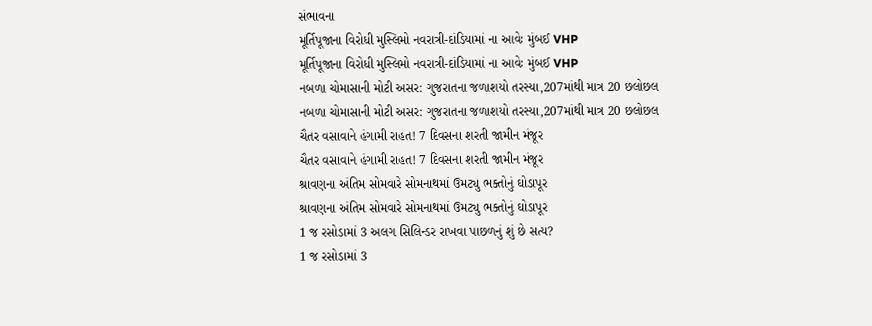સંભાવના
મૂર્તિપૂજાના વિરોધી મુસ્લિમો નવરાત્રી-દાંડિયામાં ના આવેઃ મુંબઈ VHP
મૂર્તિપૂજાના વિરોધી મુસ્લિમો નવરાત્રી-દાંડિયામાં ના આવેઃ મુંબઈ VHP
નબળા ચોમાસાની મોટી અસર: ગુજરાતના જળાશયો તરસ્યા,207માંથી માત્ર 20 છલોછલ
નબળા ચોમાસાની મોટી અસર: ગુજરાતના જળાશયો તરસ્યા,207માંથી માત્ર 20 છલોછલ
ચૈતર વસાવાને હંગામી રાહત! 7 દિવસના શરતી જામીન મંજૂર
ચૈતર વસાવાને હંગામી રાહત! 7 દિવસના શરતી જામીન મંજૂર
શ્રાવણના અંતિમ સોમવારે સોમનાથમાં ઉમટ્યુ ભક્તોનું ઘોડાપૂર
શ્રાવણના અંતિમ સોમવારે સોમનાથમાં ઉમટ્યુ ભક્તોનું ઘોડાપૂર
1 જ રસોડામાં 3 અલગ સિલિન્ડર રાખવા પાછળનું શું છે સત્ય?
1 જ રસોડામાં 3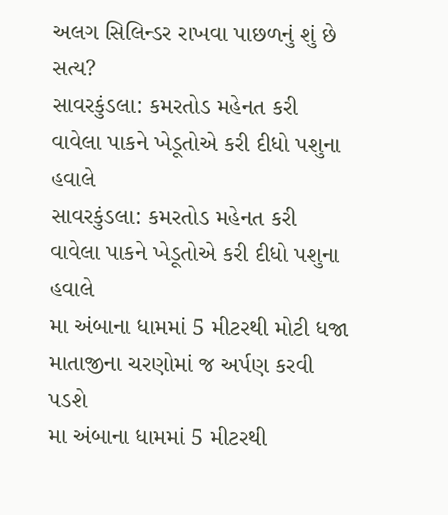અલગ સિલિન્ડર રાખવા પાછળનું શું છે સત્ય?
સાવરકુંડલા: કમરતોડ મહેનત કરી વાવેલા પાકને ખેડૂતોએ કરી દીધો પશુના હવાલે
સાવરકુંડલા: કમરતોડ મહેનત કરી વાવેલા પાકને ખેડૂતોએ કરી દીધો પશુના હવાલે
મા અંબાના ધામમાં 5 મીટરથી મોટી ધજા માતાજીના ચરણોમાં જ અર્પણ કરવી પડશે
મા અંબાના ધામમાં 5 મીટરથી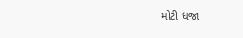મોટી ધજા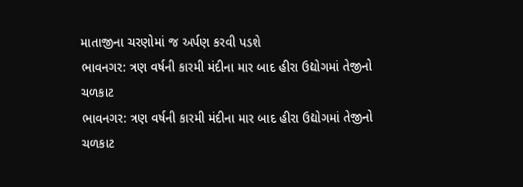માતાજીના ચરણોમાં જ અર્પણ કરવી પડશે
ભાવનગર: ત્રણ વર્ષની કારમી મંદીના માર બાદ હીરા ઉદ્યોગમાં તેજીનો ચળકાટ
ભાવનગર: ત્રણ વર્ષની કારમી મંદીના માર બાદ હીરા ઉદ્યોગમાં તેજીનો ચળકાટ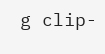g clip-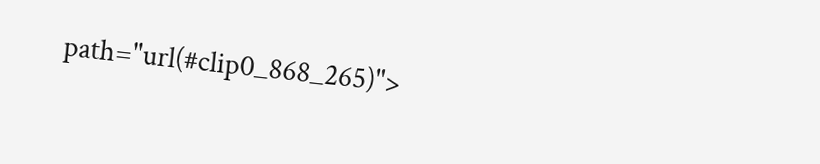path="url(#clip0_868_265)">